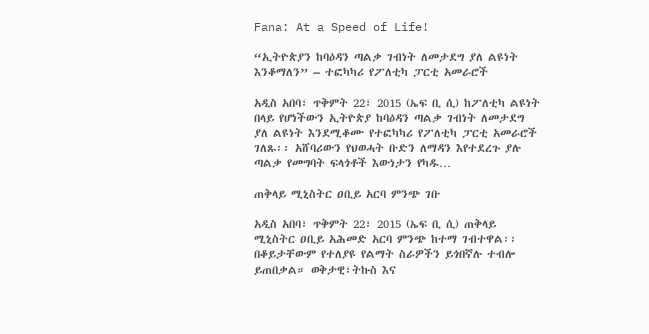Fana: At a Speed of Life!

“ኢትዮጵያን ከባዕዳን ጣልቃ ገብነት ለመታደግ ያለ ልዩነት እንቆማለን” – ተፎካካሪ የፖለቲካ ፓርቲ አመራሮች

አዲስ አበባ፣ ጥቅምት 22፣ 2015 (ኤፍ ቢ ሲ) ከፖለቲካ ልዩነት በላይ የሆነችውን ኢትዮጵያ ከባዕዳን ጣልቃ ገብነት ለመታደግ ያለ ልዩነት እንደሚቆሙ የተፎካካሪ የፖለቲካ ፓርቲ አመራሮች ገለጹ፡፡ አሸባሪውን የህወሓት ቡድን ለማዳን እየተደረጉ ያሉ ጣልቃ የመግባት ፍላጎቶች እውነታን የካዱ…

ጠቅላይ ሚኒስትር ዐቢይ አርባ ምንጭ ገቡ

አዲስ አበባ፣ ጥቅምት 22፣ 2015 (ኤፍ ቢ ሲ) ጠቅላይ ሚኒስትር ዐቢይ አሕመድ አርባ ምንጭ ከተማ ገብተዋል፡፡ በቆይታቸውም የተለያዩ የልማት ስራዎችን ይጎበኛሉ ተብሎ ይጠበቃል። ወቅታዊ፣ትኩስ እና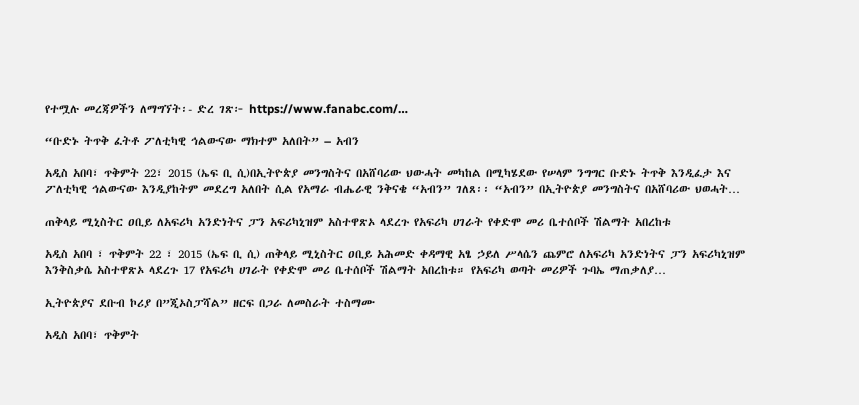የተሟሉ መረጃዎችን ለማግኘት፡- ድረ ገጽ፦ https://www.fanabc.com/…

“ቡድኑ ትጥቅ ፈትቶ ፖለቲካዊ ኅልውናው ማክተም አለበት” – አብን

አዲስ አበባ፣ ጥቅምት 22፣ 2015 (ኤፍ ቢ ሲ)በኢትዮጵያ መንግስትና በአሸባሪው ህውሓት መካከል በሚካሄደው የሠላም ንግግር ቡድኑ ትጥቅ እንዲፈታ እና ፖለቲካዊ ኅልውናው እንዲያከትም መደረግ አለበት ሲል የአማራ ብሔራዊ ንቅናቄ “አብን” ገለጸ፡፡ “አብን” በኢትዮጵያ መንግስትና በአሸባሪው ህወሓት…

ጠቅላይ ሚኒስትር ዐቢይ ለአፍሪካ አንድነትና ፓን አፍሪካኒዝም አስተዋጽኦ ላደረጉ የአፍሪካ ሀገራት የቀድሞ መሪ ቤተሰቦች ሽልማት አበረከቱ

አዲስ አበባ ፣ ጥቅምት 22 ፣ 2015 (ኤፍ ቢ ሲ) ጠቅላይ ሚኒስትር ዐቢይ አሕመድ ቀዳማዊ አፄ ኃይለ ሥላሴን ጨምሮ ለአፍሪካ አንድነትና ፓን አፍሪካኒዝም እንቅስቃሴ አስተዋጽኦ ላደረጉ 17 የአፍሪካ ሀገራት የቀድሞ መሪ ቤተሰቦች ሽልማት አበረከቱ። የአፍሪካ ወጣት መሪዎች ጉባኤ ማጠቃለያ…

ኢትዮጵያና ደቡብ ኮሪያ በ”ጂኦስፓሻል” ዘርፍ በጋራ ለመስራት ተስማሙ

አዲስ አበባ፣ ጥቅምት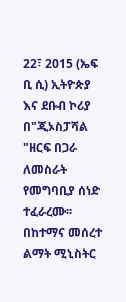22፣ 2015 (ኤፍ ቢ ሲ) ኢትዮጵያ እና ደቡብ ኮሪያ በ"ጂኦስፓሻል "ዘርፍ በጋራ ለመስራት የመግባቢያ ሰነድ ተፈራረሙ፡፡ በከተማና መሰረተ ልማት ሚኒስትር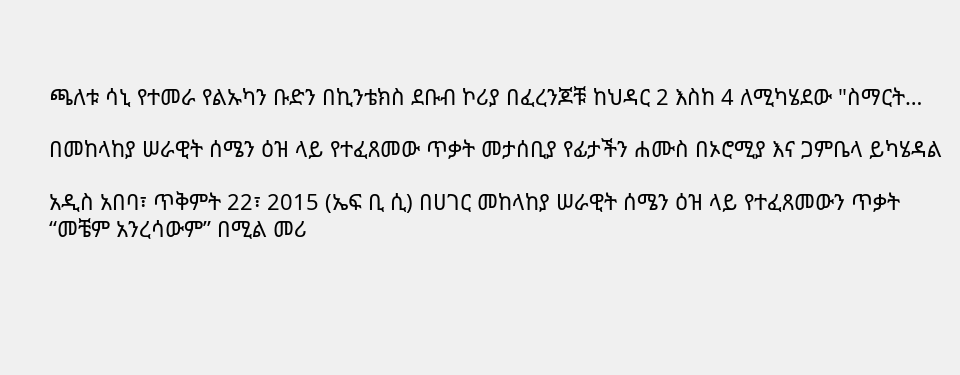ጫለቱ ሳኒ የተመራ የልኡካን ቡድን በኪንቴክስ ደቡብ ኮሪያ በፈረንጆቹ ከህዳር 2 እስከ 4 ለሚካሄደው "ስማርት…

በመከላከያ ሠራዊት ሰሜን ዕዝ ላይ የተፈጸመው ጥቃት መታሰቢያ የፊታችን ሐሙስ በኦሮሚያ እና ጋምቤላ ይካሄዳል

አዲስ አበባ፣ ጥቅምት 22፣ 2015 (ኤፍ ቢ ሲ) በሀገር መከላከያ ሠራዊት ሰሜን ዕዝ ላይ የተፈጸመውን ጥቃት “መቼም አንረሳውም” በሚል መሪ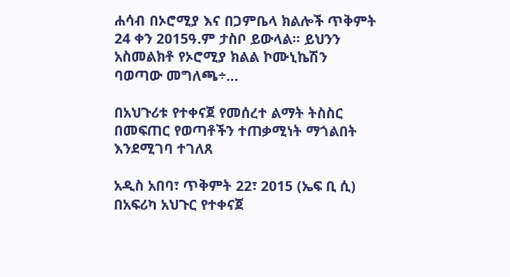ሐሳብ በኦሮሚያ እና በጋምቤላ ክልሎች ጥቅምት 24 ቀን 2015ዓ.ም ታስቦ ይውላል። ይህንን አስመልክቶ የኦሮሚያ ክልል ኮሙኒኬሽን ባወጣው መግለጫ÷…

በአህጉሪቱ የተቀናጀ የመሰረተ ልማት ትስስር በመፍጠር የወጣቶችን ተጠቃሚነት ማጎልበት እንደሚገባ ተገለጸ

አዲስ አበባ፣ ጥቅምት 22፣ 2015 (ኤፍ ቢ ሲ) በአፍሪካ አህጉር የተቀናጀ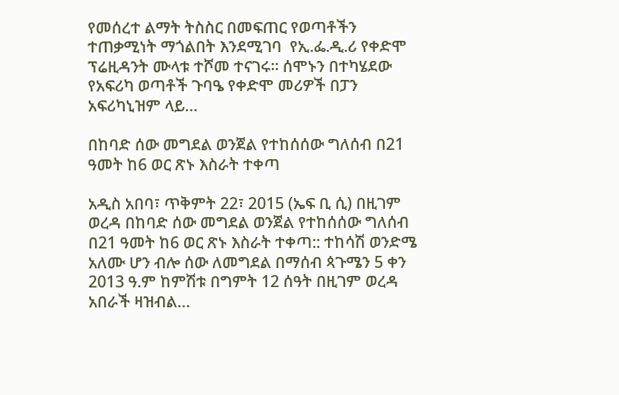የመሰረተ ልማት ትስስር በመፍጠር የወጣቶችን ተጠቃሚነት ማጎልበት እንደሚገባ  የኢ.ፌ.ዲ.ሪ የቀድሞ ፕሬዚዳንት ሙላቱ ተሾመ ተናገሩ፡፡ ሰሞኑን በተካሄደው የአፍሪካ ወጣቶች ጉባዔ የቀድሞ መሪዎች በፓን አፍሪካኒዝም ላይ…

በከባድ ሰው መግደል ወንጀል የተከሰሰው ግለሰብ በ21 ዓመት ከ6 ወር ጽኑ እስራት ተቀጣ

አዲስ አበባ፣ ጥቅምት 22፣ 2015 (ኤፍ ቢ ሲ) በዚገም ወረዳ በከባድ ሰው መግደል ወንጀል የተከሰሰው ግለሰብ በ21 ዓመት ከ6 ወር ጽኑ እስራት ተቀጣ:: ተከሳሽ ወንድሜ አለሙ ሆን ብሎ ሰው ለመግደል በማሰብ ጳጉሜን 5 ቀን 2013 ዓ.ም ከምሽቱ በግምት 12 ሰዓት በዚገም ወረዳ አበራች ዛዝብል…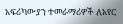አፍሪካውያን ተመራማሪዎች ለአየር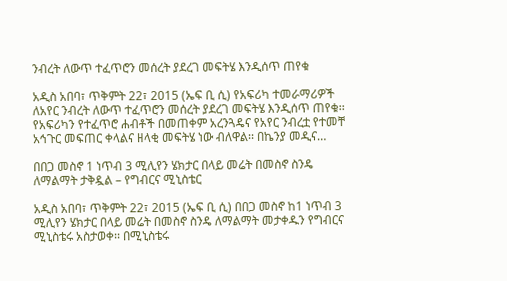ንብረት ለውጥ ተፈጥሮን መሰረት ያደረገ መፍትሄ እንዲሰጥ ጠየቁ

አዲስ አበባ፣ ጥቅምት 22፣ 2015 (ኤፍ ቢ ሲ) የአፍሪካ ተመራማሪዎች ለአየር ንብረት ለውጥ ተፈጥሮን መሰረት ያደረገ መፍትሄ እንዲሰጥ ጠየቁ፡፡ የአፍሪካን የተፈጥሮ ሐብቶች በመጠቀም አረንጓዴና የአየር ንብረቷ የተመቸ አኅጉር መፍጠር ቀላልና ዘላቂ መፍትሄ ነው ብለዋል፡፡ በኬንያ መዲና…

በበጋ መስኖ 1 ነጥብ 3 ሚሊየን ሄክታር በላይ መሬት በመስኖ ስንዴ ለማልማት ታቅዷል – የግብርና ሚኒስቴር

አዲስ አበባ፣ ጥቅምት 22፣ 2015 (ኤፍ ቢ ሲ) በበጋ መስኖ ከ1 ነጥብ 3 ሚሊየን ሄክታር በላይ መሬት በመስኖ ስንዴ ለማልማት መታቀዱን የግብርና ሚኒስቴሩ አስታወቀ፡፡ በሚኒስቴሩ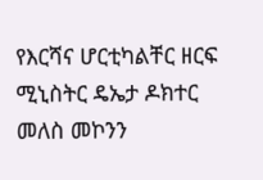የእርሻና ሆርቲካልቸር ዘርፍ ሚኒስትር ዴኤታ ዶክተር መለስ መኮንን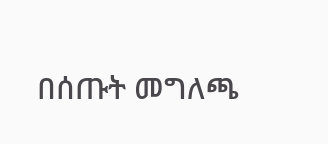በሰጡት መግለጫ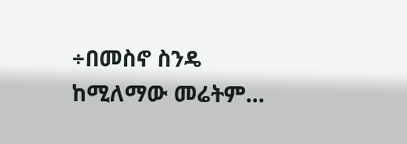÷በመስኖ ስንዴ ከሚለማው መሬትም…